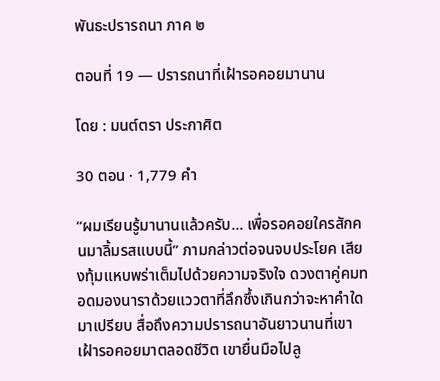พันธะปรารถนา ภาค ๒

ตอนที่ 19 — ปรารถนาที่เฝ้ารอคอยมานาน

โดย : มนต์ตรา ประกาศิต

30 ตอน · 1,779 คำ

“ผมเรียนรู้มานานแล้วครับ... เพื่อรอคอยใครสักคนมาลิ้มรสแบบนี้” ภามกล่าวต่อจนจบประโยค เสียงทุ้มแหบพร่าเต็มไปด้วยความจริงใจ ดวงตาคู่คมทอดมองนาราด้วยแววตาที่ลึกซึ้งเกินกว่าจะหาคำใดมาเปรียบ สื่อถึงความปรารถนาอันยาวนานที่เขาเฝ้ารอคอยมาตลอดชีวิต เขายื่นมือไปลู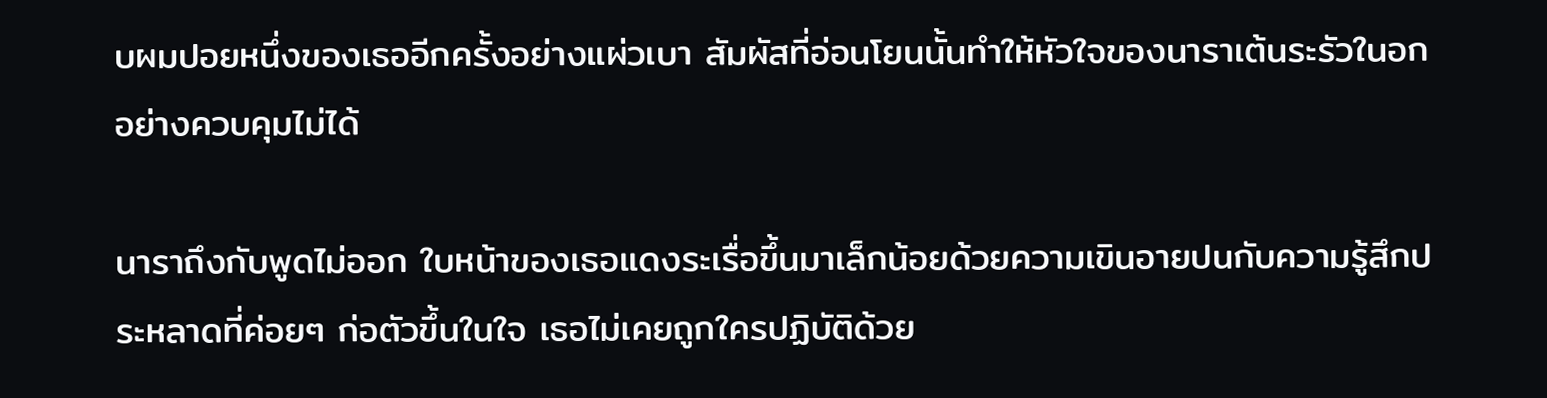บผมปอยหนึ่งของเธออีกครั้งอย่างแผ่วเบา สัมผัสที่อ่อนโยนนั้นทำให้หัวใจของนาราเต้นระรัวในอกอย่างควบคุมไม่ได้

นาราถึงกับพูดไม่ออก ‌ใบหน้าของเธอแดงระเรื่อขึ้นมาเล็กน้อยด้วยความเขินอายปนกับความรู้สึกประหลาดที่ค่อยๆ ก่อตัวขึ้นในใจ เธอไม่เคยถูกใครปฏิบัติด้วย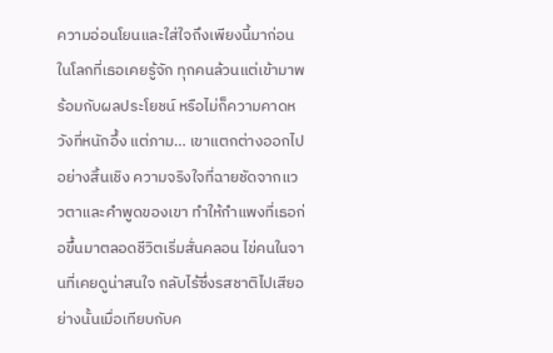ความอ่อนโยนและใส่ใจถึงเพียงนี้มาก่อน ในโลกที่เธอเคยรู้จัก ทุกคนล้วนแต่เข้ามาพร้อมกับผลประโยชน์ หรือไม่ก็ความคาดหวังที่หนักอึ้ง แต่ภาม... เขาแตกต่างออกไปอย่างสิ้นเชิง ความจริงใจที่ฉายชัดจากแววตาและคำพูดของเขา ทำให้กำแพงที่เธอก่อขึ้นมาตลอดชีวิตเริ่มสั่นคลอน ไข่คนในจานที่เคยดูน่าสนใจ กลับไร้ซึ่งรสชาติไปเสียอย่างนั้นเมื่อเทียบกับค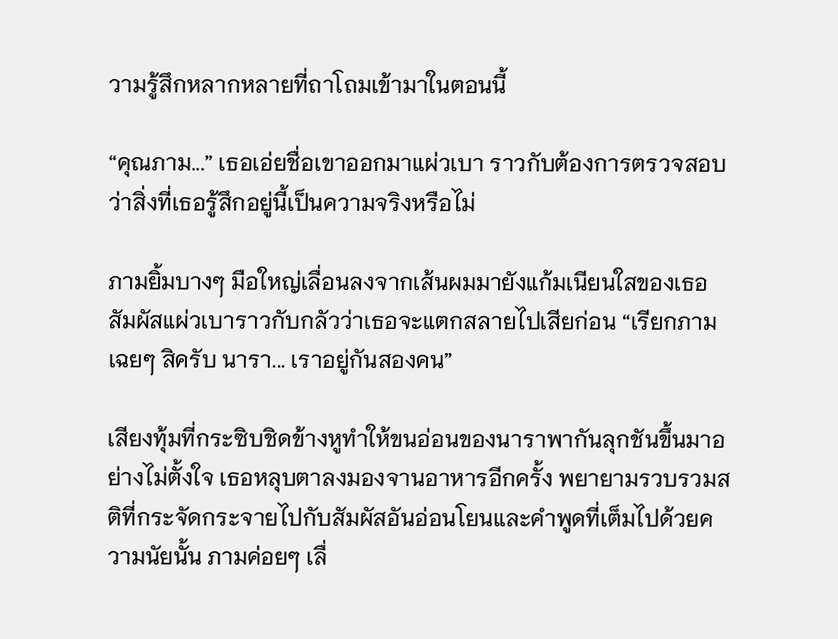วามรู้สึกหลากหลายที่ถาโถมเข้ามาในตอนนี้

“คุณภาม...” เธอเอ่ยชื่อเขาออกมาแผ่วเบา ราวกับต้องการตรวจสอบว่าสิ่งที่เธอรู้สึกอยู่นี้เป็นความจริงหรือไม่

ภามยิ้มบางๆ มือใหญ่เลื่อนลงจากเส้นผมมายังแก้มเนียนใสของเธอ สัมผัสแผ่วเบาราวกับกลัวว่าเธอจะแตกสลายไปเสียก่อน ‍“เรียกภามเฉยๆ สิครับ นารา... เราอยู่กันสองคน”

เสียงทุ้มที่กระซิบชิดข้างหูทำให้ขนอ่อนของนาราพากันลุกชันขึ้นมาอย่างไม่ตั้งใจ เธอหลุบตาลงมองจานอาหารอีกครั้ง พยายามรวบรวมสติที่กระจัดกระจายไปกับสัมผัสอันอ่อนโยนและคำพูดที่เต็มไปด้วยความนัยนั้น ภามค่อยๆ เลื่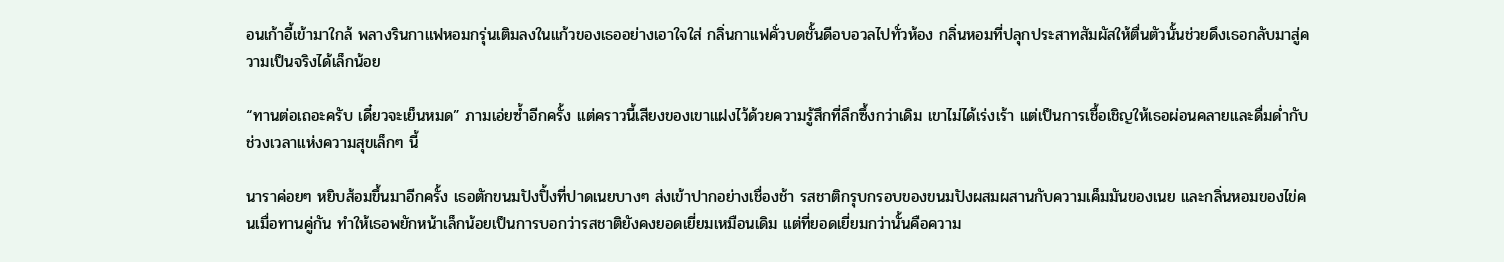อนเก้าอี้เข้ามาใกล้ ‌พลางรินกาแฟหอมกรุ่นเติมลงในแก้วของเธออย่างเอาใจใส่ กลิ่นกาแฟคั่วบดชั้นดีอบอวลไปทั่วห้อง กลิ่นหอมที่ปลุกประสาทสัมผัสให้ตื่นตัวนั้นช่วยดึงเธอกลับมาสู่ความเป็นจริงได้เล็กน้อย

“ทานต่อเถอะครับ เดี๋ยวจะเย็นหมด” ภามเอ่ยซ้ำอีกครั้ง แต่คราวนี้เสียงของเขาแฝงไว้ด้วยความรู้สึกที่ลึกซึ้งกว่าเดิม เขาไม่ได้เร่งเร้า แต่เป็นการเชื้อเชิญให้เธอผ่อนคลายและดื่มด่ำกับช่วงเวลาแห่งความสุขเล็กๆ ‍นี้

นาราค่อยๆ หยิบส้อมขึ้นมาอีกครั้ง เธอตักขนมปังปิ้งที่ปาดเนยบางๆ ส่งเข้าปากอย่างเชื่องช้า รสชาติกรุบกรอบของขนมปังผสมผสานกับความเค็มมันของเนย และกลิ่นหอมของไข่คนเมื่อทานคู่กัน ทำให้เธอพยักหน้าเล็กน้อยเป็นการบอกว่ารสชาติยังคงยอดเยี่ยมเหมือนเดิม แต่ที่ยอดเยี่ยมกว่านั้นคือความ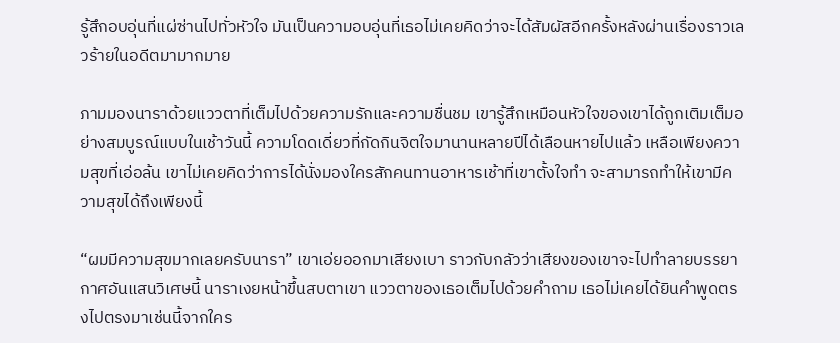รู้สึกอบอุ่นที่แผ่ซ่านไปทั่วหัวใจ มันเป็นความอบอุ่นที่เธอไม่เคยคิดว่าจะได้สัมผัสอีกครั้งหลังผ่านเรื่องราวเลวร้ายในอดีตมามากมาย

ภามมองนาราด้วยแววตาที่เต็มไปด้วยความรักและความชื่นชม เขารู้สึกเหมือนหัวใจของเขาได้ถูกเติมเต็มอย่างสมบูรณ์แบบในเช้าวันนี้ ความโดดเดี่ยวที่กัดกินจิตใจมานานหลายปีได้เลือนหายไปแล้ว เหลือเพียงความสุขที่เอ่อล้น เขาไม่เคยคิดว่าการได้นั่งมองใครสักคนทานอาหารเช้าที่เขาตั้งใจทำ จะสามารถทำให้เขามีความสุขได้ถึงเพียงนี้

“ผมมีความสุขมากเลยครับนารา” เขาเอ่ยออกมาเสียงเบา ราวกับกลัวว่าเสียงของเขาจะไปทำลายบรรยากาศอันแสนวิเศษนี้ นาราเงยหน้าขึ้นสบตาเขา แววตาของเธอเต็มไปด้วยคำถาม เธอไม่เคยได้ยินคำพูดตรงไปตรงมาเช่นนี้จากใคร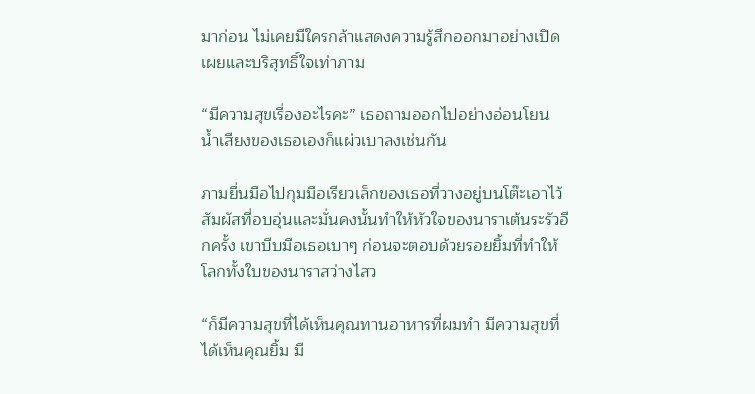มาก่อน ไม่เคยมีใครกล้าแสดงความรู้สึกออกมาอย่างเปิดเผยและบริสุทธิ์ใจเท่าภาม

“มีความสุขเรื่องอะไรคะ” เธอถามออกไปอย่างอ่อนโยน น้ำเสียงของเธอเองก็แผ่วเบาลงเช่นกัน

ภามยื่นมือไปกุมมือเรียวเล็กของเธอที่วางอยู่บนโต๊ะเอาไว้ สัมผัสที่อบอุ่นและมั่นคงนั้นทำให้หัวใจของนาราเต้นระรัวอีกครั้ง เขาบีบมือเธอเบาๆ ก่อนจะตอบด้วยรอยยิ้มที่ทำให้โลกทั้งใบของนาราสว่างไสว

“ก็มีความสุขที่ได้เห็นคุณทานอาหารที่ผมทำ มีความสุขที่ได้เห็นคุณยิ้ม มี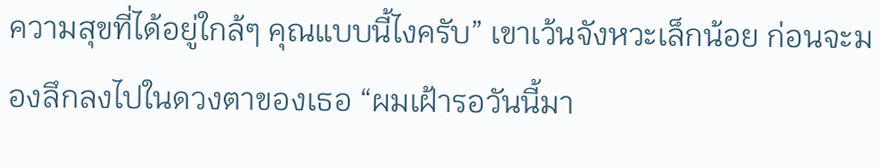ความสุขที่ได้อยู่ใกล้ๆ คุณแบบนี้ไงครับ” เขาเว้นจังหวะเล็กน้อย ก่อนจะมองลึกลงไปในดวงตาของเธอ “ผมเฝ้ารอวันนี้มา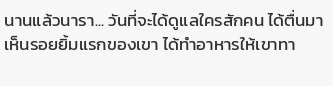นานแล้วนารา... วันที่จะได้ดูแลใครสักคน ได้ตื่นมาเห็นรอยยิ้มแรกของเขา ได้ทำอาหารให้เขาทา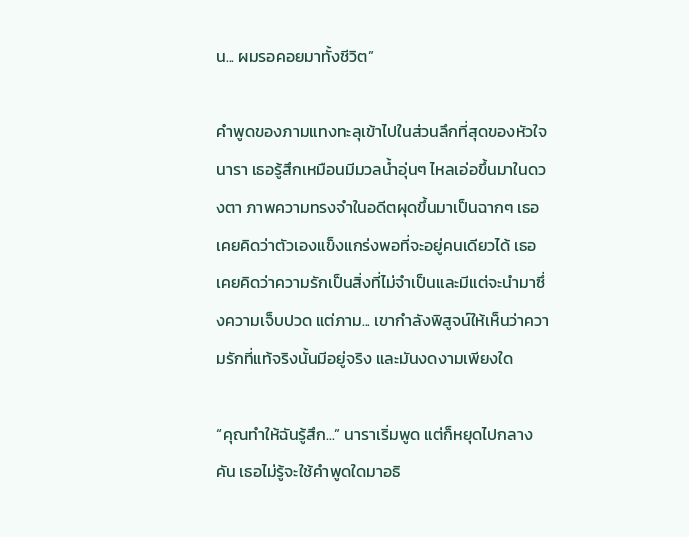น... ผมรอคอยมาทั้งชีวิต”

คำพูดของภามแทงทะลุเข้าไปในส่วนลึกที่สุดของหัวใจนารา เธอรู้สึกเหมือนมีมวลน้ำอุ่นๆ ไหลเอ่อขึ้นมาในดวงตา ภาพความทรงจำในอดีตผุดขึ้นมาเป็นฉากๆ เธอเคยคิดว่าตัวเองแข็งแกร่งพอที่จะอยู่คนเดียวได้ เธอเคยคิดว่าความรักเป็นสิ่งที่ไม่จำเป็นและมีแต่จะนำมาซึ่งความเจ็บปวด แต่ภาม... เขากำลังพิสูจน์ให้เห็นว่าความรักที่แท้จริงนั้นมีอยู่จริง และมันงดงามเพียงใด

“คุณทำให้ฉันรู้สึก...” นาราเริ่มพูด แต่ก็หยุดไปกลางคัน เธอไม่รู้จะใช้คำพูดใดมาอธิ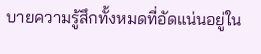บายความรู้สึกทั้งหมดที่อัดแน่นอยู่ใน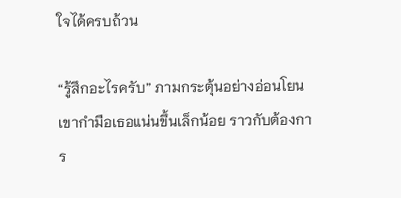ใจได้ครบถ้วน

“รู้สึกอะไรครับ” ภามกระตุ้นอย่างอ่อนโยน เขากำมือเธอแน่นขึ้นเล็กน้อย ราวกับต้องการ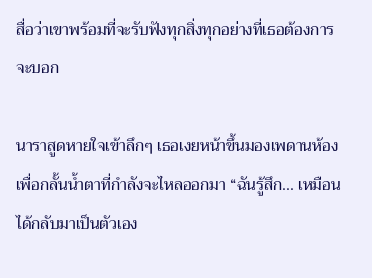สื่อว่าเขาพร้อมที่จะรับฟังทุกสิ่งทุกอย่างที่เธอต้องการจะบอก

นาราสูดหายใจเข้าลึกๆ เธอเงยหน้าขึ้นมองเพดานห้องเพื่อกลั้นน้ำตาที่กำลังจะไหลออกมา “ฉันรู้สึก... เหมือนได้กลับมาเป็นตัวเอง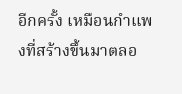อีกครั้ง เหมือนกำแพงที่สร้างขึ้นมาตลอ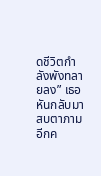ดชีวิตกำลังพังทลายลง” เธอหันกลับมาสบตาภามอีกค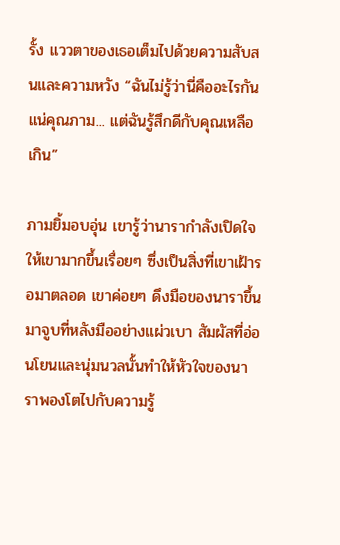รั้ง แววตาของเธอเต็มไปด้วยความสับสนและความหวัง “ฉันไม่รู้ว่านี่คืออะไรกันแน่คุณภาม... แต่ฉันรู้สึกดีกับคุณเหลือเกิน”

ภามยิ้มอบอุ่น เขารู้ว่านารากำลังเปิดใจให้เขามากขึ้นเรื่อยๆ ซึ่งเป็นสิ่งที่เขาเฝ้ารอมาตลอด เขาค่อยๆ ดึงมือของนาราขึ้นมาจูบที่หลังมืออย่างแผ่วเบา สัมผัสที่อ่อนโยนและนุ่มนวลนั้นทำให้หัวใจของนาราพองโตไปกับความรู้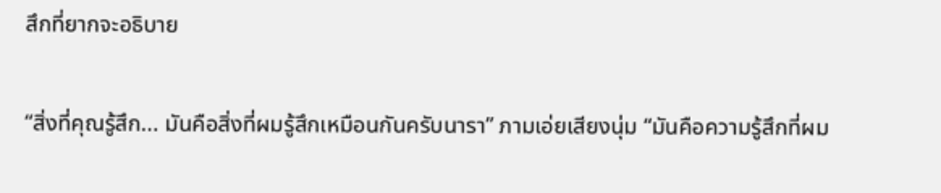สึกที่ยากจะอธิบาย

“สิ่งที่คุณรู้สึก... มันคือสิ่งที่ผมรู้สึกเหมือนกันครับนารา” ภามเอ่ยเสียงนุ่ม “มันคือความรู้สึกที่ผม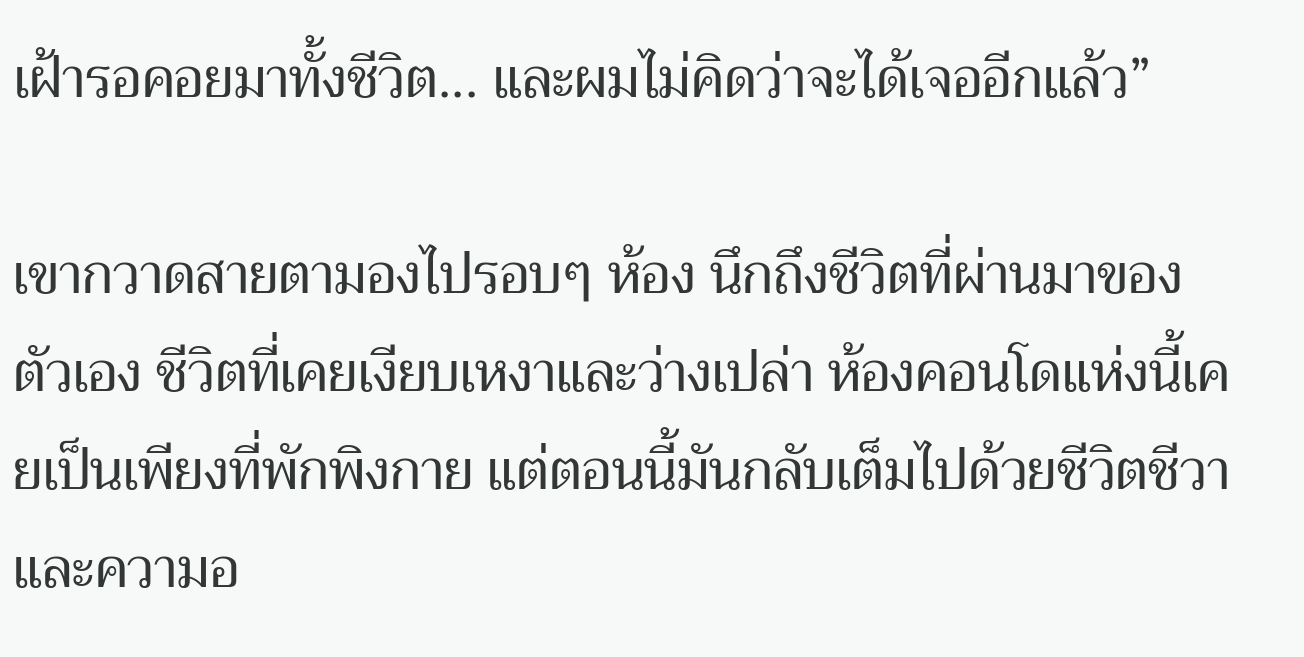เฝ้ารอคอยมาทั้งชีวิต... และผมไม่คิดว่าจะได้เจออีกแล้ว”

เขากวาดสายตามองไปรอบๆ ห้อง นึกถึงชีวิตที่ผ่านมาของตัวเอง ชีวิตที่เคยเงียบเหงาและว่างเปล่า ห้องคอนโดแห่งนี้เคยเป็นเพียงที่พักพิงกาย แต่ตอนนี้มันกลับเต็มไปด้วยชีวิตชีวาและความอ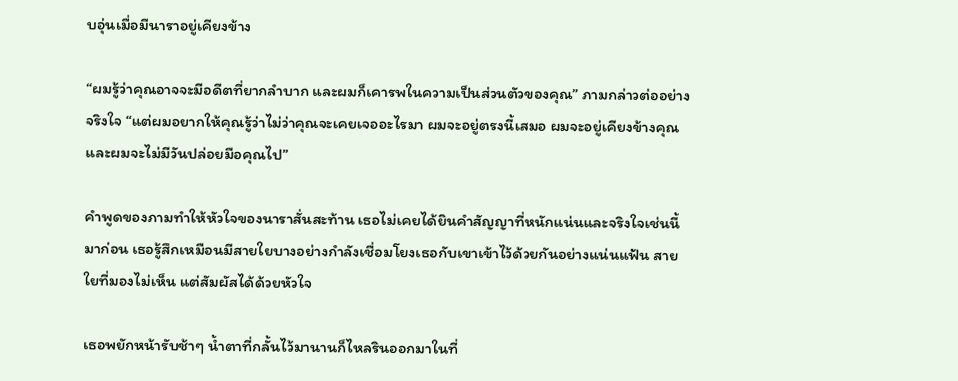บอุ่นเมื่อมีนาราอยู่เคียงข้าง

“ผมรู้ว่าคุณอาจจะมีอดีตที่ยากลำบาก และผมก็เคารพในความเป็นส่วนตัวของคุณ” ภามกล่าวต่ออย่างจริงใจ “แต่ผมอยากให้คุณรู้ว่าไม่ว่าคุณจะเคยเจออะไรมา ผมจะอยู่ตรงนี้เสมอ ผมจะอยู่เคียงข้างคุณ และผมจะไม่มีวันปล่อยมือคุณไป”

คำพูดของภามทำให้หัวใจของนาราสั่นสะท้าน เธอไม่เคยได้ยินคำสัญญาที่หนักแน่นและจริงใจเช่นนี้มาก่อน เธอรู้สึกเหมือนมีสายใยบางอย่างกำลังเชื่อมโยงเธอกับเขาเข้าไว้ด้วยกันอย่างแน่นแฟ้น สายใยที่มองไม่เห็น แต่สัมผัสได้ด้วยหัวใจ

เธอพยักหน้ารับช้าๆ น้ำตาที่กลั้นไว้มานานก็ไหลรินออกมาในที่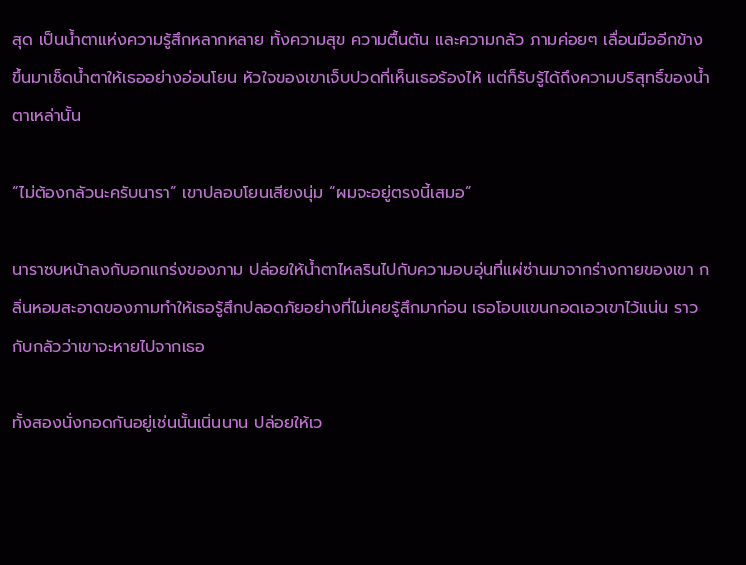สุด เป็นน้ำตาแห่งความรู้สึกหลากหลาย ทั้งความสุข ความตื้นตัน และความกลัว ภามค่อยๆ เลื่อนมืออีกข้างขึ้นมาเช็ดน้ำตาให้เธออย่างอ่อนโยน หัวใจของเขาเจ็บปวดที่เห็นเธอร้องไห้ แต่ก็รับรู้ได้ถึงความบริสุทธิ์ของน้ำตาเหล่านั้น

“ไม่ต้องกลัวนะครับนารา” เขาปลอบโยนเสียงนุ่ม “ผมจะอยู่ตรงนี้เสมอ”

นาราซบหน้าลงกับอกแกร่งของภาม ปล่อยให้น้ำตาไหลรินไปกับความอบอุ่นที่แผ่ซ่านมาจากร่างกายของเขา กลิ่นหอมสะอาดของภามทำให้เธอรู้สึกปลอดภัยอย่างที่ไม่เคยรู้สึกมาก่อน เธอโอบแขนกอดเอวเขาไว้แน่น ราวกับกลัวว่าเขาจะหายไปจากเธอ

ทั้งสองนั่งกอดกันอยู่เช่นนั้นเนิ่นนาน ปล่อยให้เว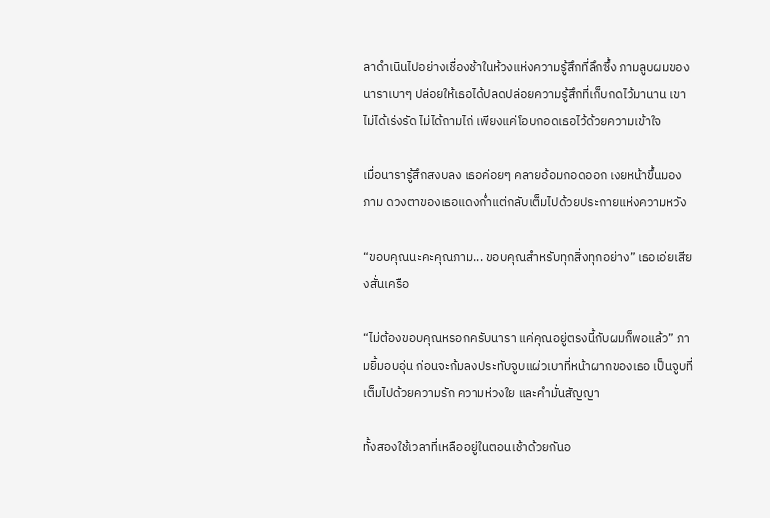ลาดำเนินไปอย่างเชื่องช้าในห้วงแห่งความรู้สึกที่ลึกซึ้ง ภามลูบผมของนาราเบาๆ ปล่อยให้เธอได้ปลดปล่อยความรู้สึกที่เก็บกดไว้มานาน เขาไม่ได้เร่งรัด ไม่ได้ถามไถ่ เพียงแค่โอบกอดเธอไว้ด้วยความเข้าใจ

เมื่อนารารู้สึกสงบลง เธอค่อยๆ คลายอ้อมกอดออก เงยหน้าขึ้นมองภาม ดวงตาของเธอแดงก่ำแต่กลับเต็มไปด้วยประกายแห่งความหวัง

“ขอบคุณนะคะคุณภาม... ขอบคุณสำหรับทุกสิ่งทุกอย่าง” เธอเอ่ยเสียงสั่นเครือ

“ไม่ต้องขอบคุณหรอกครับนารา แค่คุณอยู่ตรงนี้กับผมก็พอแล้ว” ภามยิ้มอบอุ่น ก่อนจะก้มลงประทับจูบแผ่วเบาที่หน้าผากของเธอ เป็นจูบที่เต็มไปด้วยความรัก ความห่วงใย และคำมั่นสัญญา

ทั้งสองใช้เวลาที่เหลืออยู่ในตอนเช้าด้วยกันอ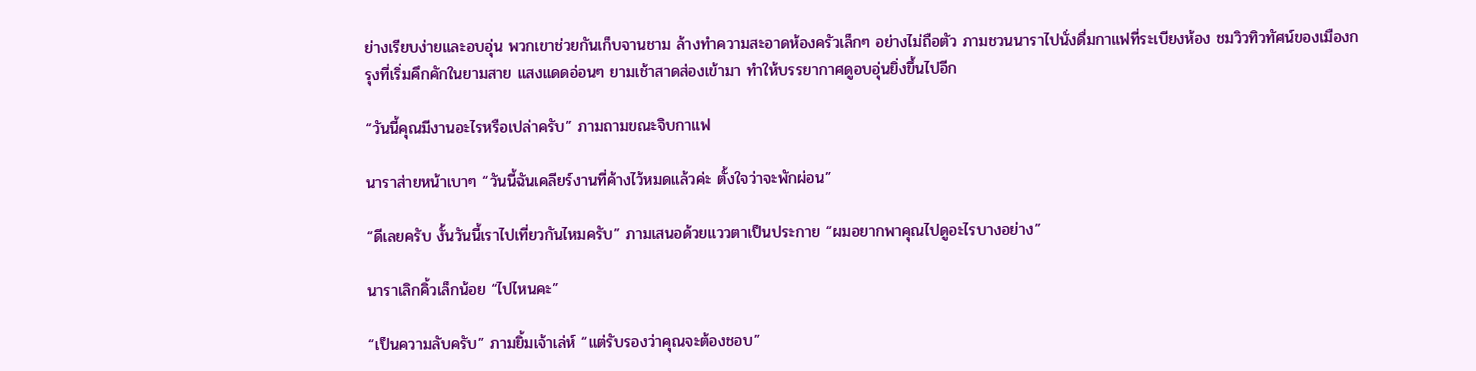ย่างเรียบง่ายและอบอุ่น พวกเขาช่วยกันเก็บจานชาม ล้างทำความสะอาดห้องครัวเล็กๆ อย่างไม่ถือตัว ภามชวนนาราไปนั่งดื่มกาแฟที่ระเบียงห้อง ชมวิวทิวทัศน์ของเมืองกรุงที่เริ่มคึกคักในยามสาย แสงแดดอ่อนๆ ยามเช้าสาดส่องเข้ามา ทำให้บรรยากาศดูอบอุ่นยิ่งขึ้นไปอีก

“วันนี้คุณมีงานอะไรหรือเปล่าครับ” ภามถามขณะจิบกาแฟ

นาราส่ายหน้าเบาๆ “วันนี้ฉันเคลียร์งานที่ค้างไว้หมดแล้วค่ะ ตั้งใจว่าจะพักผ่อน”

“ดีเลยครับ งั้นวันนี้เราไปเที่ยวกันไหมครับ” ภามเสนอด้วยแววตาเป็นประกาย “ผมอยากพาคุณไปดูอะไรบางอย่าง”

นาราเลิกคิ้วเล็กน้อย “ไปไหนคะ”

“เป็นความลับครับ” ภามยิ้มเจ้าเล่ห์ “แต่รับรองว่าคุณจะต้องชอบ”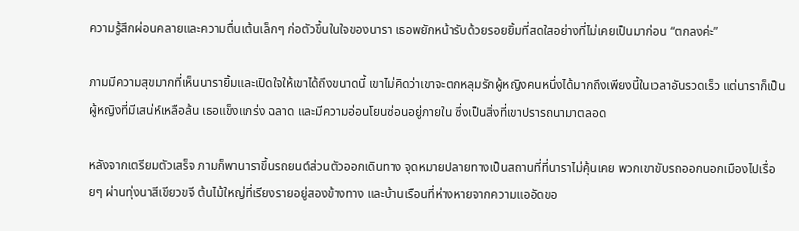ความรู้สึกผ่อนคลายและความตื่นเต้นเล็กๆ ก่อตัวขึ้นในใจของนารา เธอพยักหน้ารับด้วยรอยยิ้มที่สดใสอย่างที่ไม่เคยเป็นมาก่อน “ตกลงค่ะ”

ภามมีความสุขมากที่เห็นนารายิ้มและเปิดใจให้เขาได้ถึงขนาดนี้ เขาไม่คิดว่าเขาจะตกหลุมรักผู้หญิงคนหนึ่งได้มากถึงเพียงนี้ในเวลาอันรวดเร็ว แต่นาราก็เป็นผู้หญิงที่มีเสน่ห์เหลือล้น เธอแข็งแกร่ง ฉลาด และมีความอ่อนโยนซ่อนอยู่ภายใน ซึ่งเป็นสิ่งที่เขาปรารถนามาตลอด

หลังจากเตรียมตัวเสร็จ ภามก็พานาราขึ้นรถยนต์ส่วนตัวออกเดินทาง จุดหมายปลายทางเป็นสถานที่ที่นาราไม่คุ้นเคย พวกเขาขับรถออกนอกเมืองไปเรื่อยๆ ผ่านทุ่งนาสีเขียวขจี ต้นไม้ใหญ่ที่เรียงรายอยู่สองข้างทาง และบ้านเรือนที่ห่างหายจากความแออัดขอ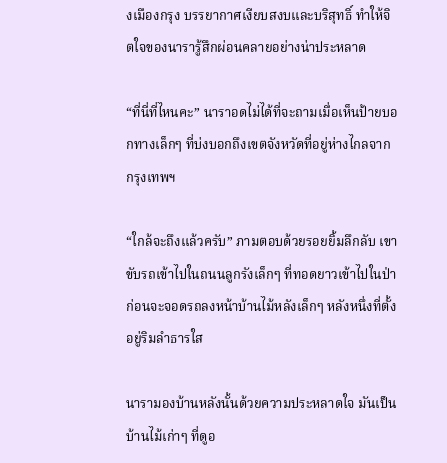งเมืองกรุง บรรยากาศเงียบสงบและบริสุทธิ์ ทำให้จิตใจของนารารู้สึกผ่อนคลายอย่างน่าประหลาด

“ที่นี่ที่ไหนคะ” นาราอดไม่ได้ที่จะถามเมื่อเห็นป้ายบอกทางเล็กๆ ที่บ่งบอกถึงเขตจังหวัดที่อยู่ห่างไกลจากกรุงเทพฯ

“ใกล้จะถึงแล้วครับ” ภามตอบด้วยรอยยิ้มลึกลับ เขาขับรถเข้าไปในถนนลูกรังเล็กๆ ที่ทอดยาวเข้าไปในป่า ก่อนจะจอดรถลงหน้าบ้านไม้หลังเล็กๆ หลังหนึ่งที่ตั้งอยู่ริมลำธารใส

นารามองบ้านหลังนั้นด้วยความประหลาดใจ มันเป็นบ้านไม้เก่าๆ ที่ดูอ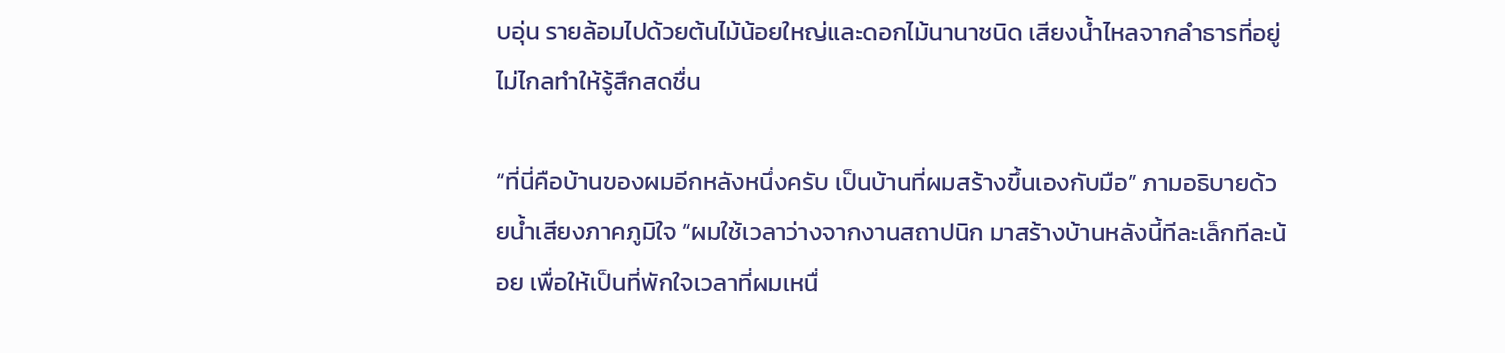บอุ่น รายล้อมไปด้วยต้นไม้น้อยใหญ่และดอกไม้นานาชนิด เสียงน้ำไหลจากลำธารที่อยู่ไม่ไกลทำให้รู้สึกสดชื่น

“ที่นี่คือบ้านของผมอีกหลังหนึ่งครับ เป็นบ้านที่ผมสร้างขึ้นเองกับมือ” ภามอธิบายด้วยน้ำเสียงภาคภูมิใจ “ผมใช้เวลาว่างจากงานสถาปนิก มาสร้างบ้านหลังนี้ทีละเล็กทีละน้อย เพื่อให้เป็นที่พักใจเวลาที่ผมเหนื่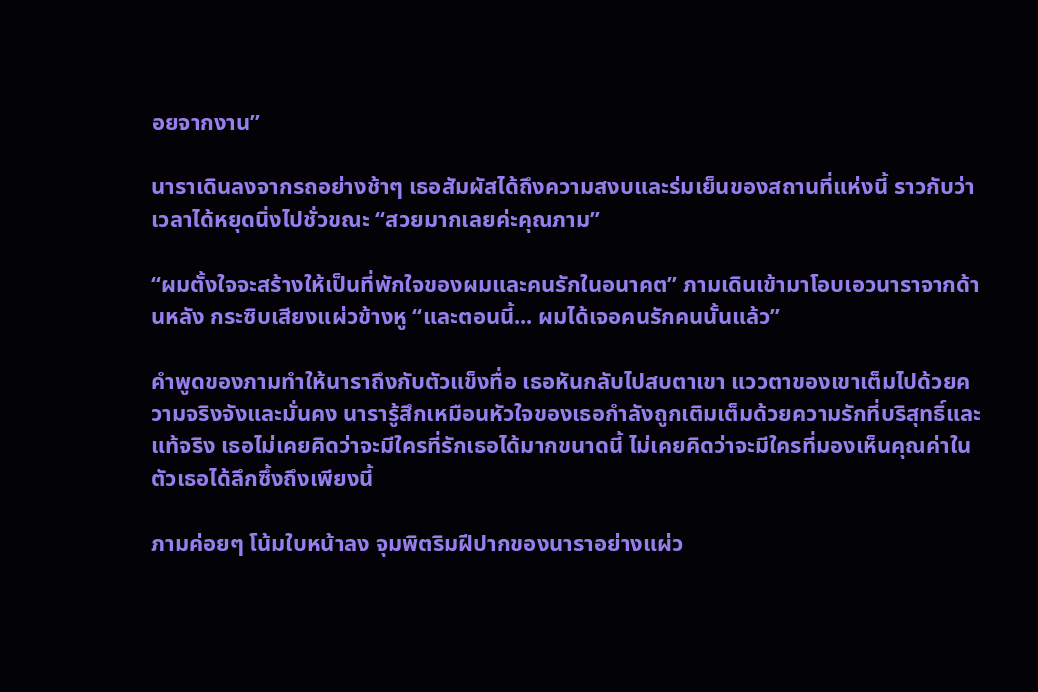อยจากงาน”

นาราเดินลงจากรถอย่างช้าๆ เธอสัมผัสได้ถึงความสงบและร่มเย็นของสถานที่แห่งนี้ ราวกับว่าเวลาได้หยุดนิ่งไปชั่วขณะ “สวยมากเลยค่ะคุณภาม”

“ผมตั้งใจจะสร้างให้เป็นที่พักใจของผมและคนรักในอนาคต” ภามเดินเข้ามาโอบเอวนาราจากด้านหลัง กระซิบเสียงแผ่วข้างหู “และตอนนี้... ผมได้เจอคนรักคนนั้นแล้ว”

คำพูดของภามทำให้นาราถึงกับตัวแข็งทื่อ เธอหันกลับไปสบตาเขา แววตาของเขาเต็มไปด้วยความจริงจังและมั่นคง นารารู้สึกเหมือนหัวใจของเธอกำลังถูกเติมเต็มด้วยความรักที่บริสุทธิ์และแท้จริง เธอไม่เคยคิดว่าจะมีใครที่รักเธอได้มากขนาดนี้ ไม่เคยคิดว่าจะมีใครที่มองเห็นคุณค่าในตัวเธอได้ลึกซึ้งถึงเพียงนี้

ภามค่อยๆ โน้มใบหน้าลง จุมพิตริมฝีปากของนาราอย่างแผ่ว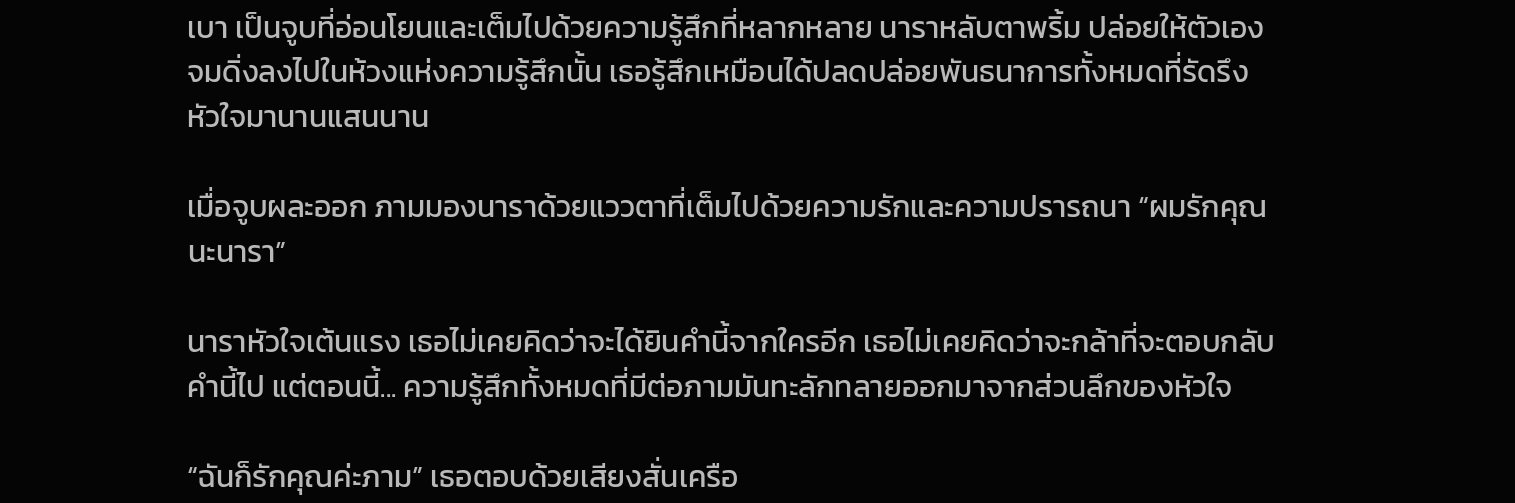เบา เป็นจูบที่อ่อนโยนและเต็มไปด้วยความรู้สึกที่หลากหลาย นาราหลับตาพริ้ม ปล่อยให้ตัวเองจมดิ่งลงไปในห้วงแห่งความรู้สึกนั้น เธอรู้สึกเหมือนได้ปลดปล่อยพันธนาการทั้งหมดที่รัดรึงหัวใจมานานแสนนาน

เมื่อจูบผละออก ภามมองนาราด้วยแววตาที่เต็มไปด้วยความรักและความปรารถนา “ผมรักคุณนะนารา”

นาราหัวใจเต้นแรง เธอไม่เคยคิดว่าจะได้ยินคำนี้จากใครอีก เธอไม่เคยคิดว่าจะกล้าที่จะตอบกลับคำนี้ไป แต่ตอนนี้... ความรู้สึกทั้งหมดที่มีต่อภามมันทะลักทลายออกมาจากส่วนลึกของหัวใจ

“ฉันก็รักคุณค่ะภาม” เธอตอบด้วยเสียงสั่นเครือ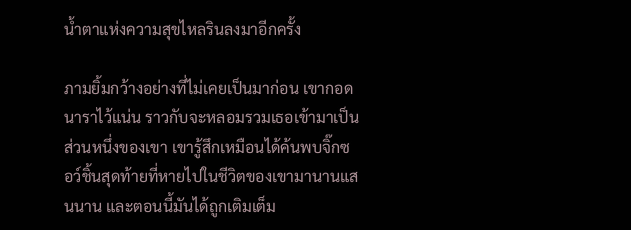น้ำตาแห่งความสุขไหลรินลงมาอีกครั้ง

ภามยิ้มกว้างอย่างที่ไม่เคยเป็นมาก่อน เขากอดนาราไว้แน่น ราวกับจะหลอมรวมเธอเข้ามาเป็นส่วนหนึ่งของเขา เขารู้สึกเหมือนได้ค้นพบจิ๊กซอว์ชิ้นสุดท้ายที่หายไปในชีวิตของเขามานานแสนนาน และตอนนี้มันได้ถูกเติมเต็ม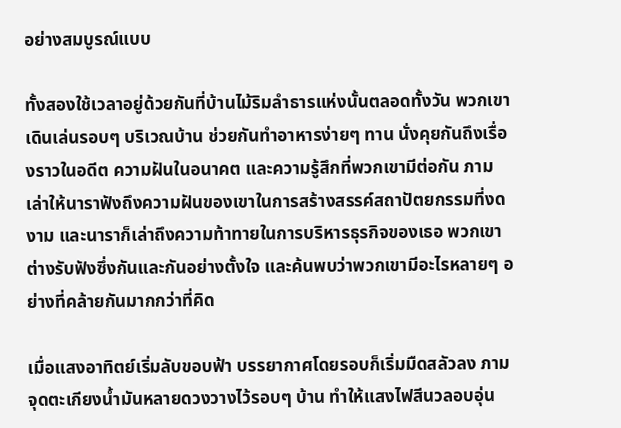อย่างสมบูรณ์แบบ

ทั้งสองใช้เวลาอยู่ด้วยกันที่บ้านไม้ริมลำธารแห่งนั้นตลอดทั้งวัน พวกเขาเดินเล่นรอบๆ บริเวณบ้าน ช่วยกันทำอาหารง่ายๆ ทาน นั่งคุยกันถึงเรื่องราวในอดีต ความฝันในอนาคต และความรู้สึกที่พวกเขามีต่อกัน ภามเล่าให้นาราฟังถึงความฝันของเขาในการสร้างสรรค์สถาปัตยกรรมที่งดงาม และนาราก็เล่าถึงความท้าทายในการบริหารธุรกิจของเธอ พวกเขาต่างรับฟังซึ่งกันและกันอย่างตั้งใจ และค้นพบว่าพวกเขามีอะไรหลายๆ อย่างที่คล้ายกันมากกว่าที่คิด

เมื่อแสงอาทิตย์เริ่มลับขอบฟ้า บรรยากาศโดยรอบก็เริ่มมืดสลัวลง ภามจุดตะเกียงน้ำมันหลายดวงวางไว้รอบๆ บ้าน ทำให้แสงไฟสีนวลอบอุ่น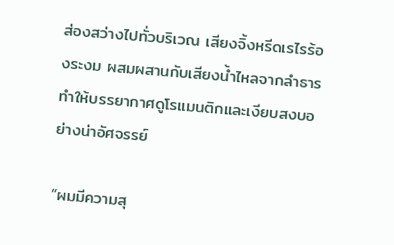ส่องสว่างไปทั่วบริเวณ เสียงจิ้งหรีดเรไรร้องระงม ผสมผสานกับเสียงน้ำไหลจากลำธาร ทำให้บรรยากาศดูโรแมนติกและเงียบสงบอย่างน่าอัศจรรย์

“ผมมีความสุ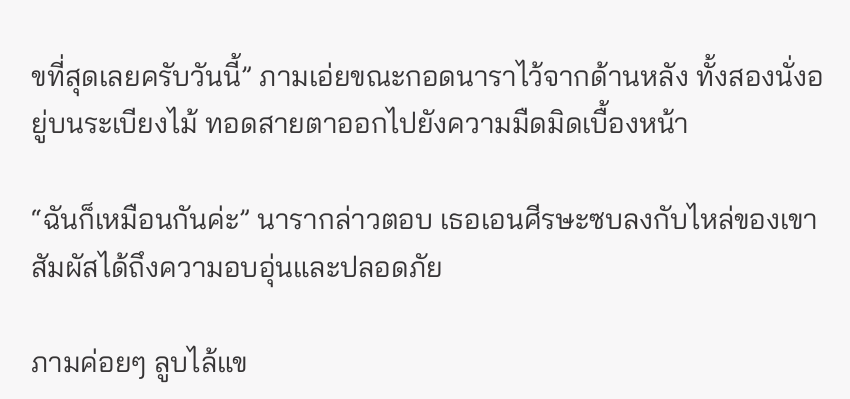ขที่สุดเลยครับวันนี้” ภามเอ่ยขณะกอดนาราไว้จากด้านหลัง ทั้งสองนั่งอยู่บนระเบียงไม้ ทอดสายตาออกไปยังความมืดมิดเบื้องหน้า

“ฉันก็เหมือนกันค่ะ” นารากล่าวตอบ เธอเอนศีรษะซบลงกับไหล่ของเขา สัมผัสได้ถึงความอบอุ่นและปลอดภัย

ภามค่อยๆ ลูบไล้แข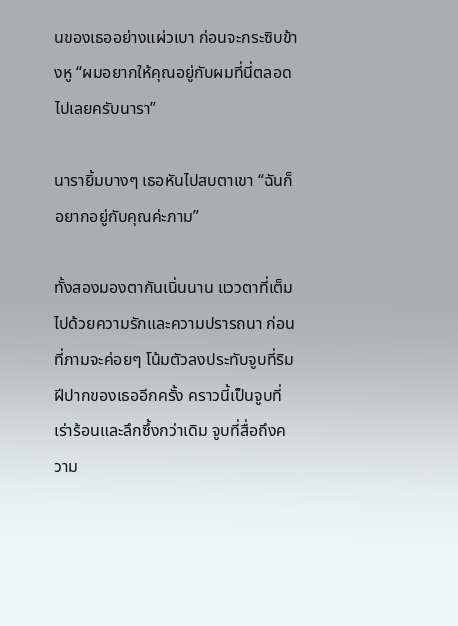นของเธออย่างแผ่วเบา ก่อนจะกระซิบข้างหู “ผมอยากให้คุณอยู่กับผมที่นี่ตลอดไปเลยครับนารา”

นารายิ้มบางๆ เธอหันไปสบตาเขา “ฉันก็อยากอยู่กับคุณค่ะภาม”

ทั้งสองมองตากันเนิ่นนาน แววตาที่เต็มไปด้วยความรักและความปรารถนา ก่อนที่ภามจะค่อยๆ โน้มตัวลงประทับจูบที่ริมฝีปากของเธออีกครั้ง คราวนี้เป็นจูบที่เร่าร้อนและลึกซึ้งกว่าเดิม จูบที่สื่อถึงความ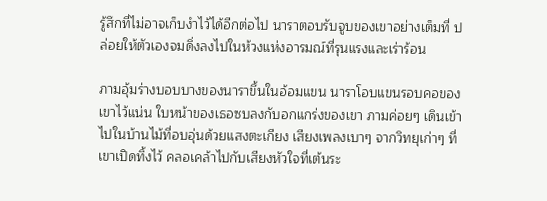รู้สึกที่ไม่อาจเก็บงำไว้ได้อีกต่อไป นาราตอบรับจูบของเขาอย่างเต็มที่ ปล่อยให้ตัวเองจมดิ่งลงไปในห้วงแห่งอารมณ์ที่รุนแรงและเร่าร้อน

ภามอุ้มร่างบอบบางของนาราขึ้นในอ้อมแขน นาราโอบแขนรอบคอของเขาไว้แน่น ใบหน้าของเธอซบลงกับอกแกร่งของเขา ภามค่อยๆ เดินเข้าไปในบ้านไม้ที่อบอุ่นด้วยแสงตะเกียง เสียงเพลงเบาๆ จากวิทยุเก่าๆ ที่เขาเปิดทิ้งไว้ คลอเคล้าไปกับเสียงหัวใจที่เต้นระ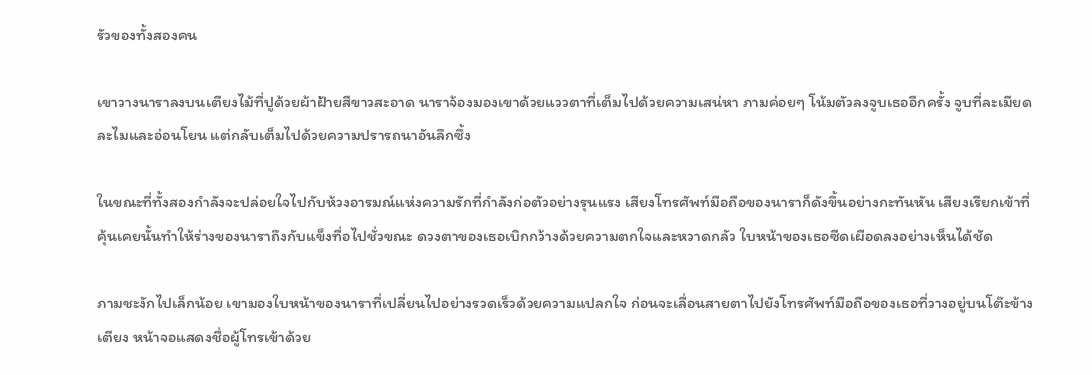รัวของทั้งสองคน

เขาวางนาราลงบนเตียงไม้ที่ปูด้วยผ้าฝ้ายสีขาวสะอาด นาราจ้องมองเขาด้วยแววตาที่เต็มไปด้วยความเสน่หา ภามค่อยๆ โน้มตัวลงจูบเธออีกครั้ง จูบที่ละเมียดละไมและอ่อนโยน แต่กลับเต็มไปด้วยความปรารถนาอันลึกซึ้ง

ในขณะที่ทั้งสองกำลังจะปล่อยใจไปกับห้วงอารมณ์แห่งความรักที่กำลังก่อตัวอย่างรุนแรง เสียงโทรศัพท์มือถือของนาราก็ดังขึ้นอย่างกะทันหัน เสียงเรียกเข้าที่คุ้นเคยนั้นทำให้ร่างของนาราถึงกับแข็งทื่อไปชั่วขณะ ดวงตาของเธอเบิกกว้างด้วยความตกใจและหวาดกลัว ใบหน้าของเธอซีดเผือดลงอย่างเห็นได้ชัด

ภามชะงักไปเล็กน้อย เขามองใบหน้าของนาราที่เปลี่ยนไปอย่างรวดเร็วด้วยความแปลกใจ ก่อนจะเลื่อนสายตาไปยังโทรศัพท์มือถือของเธอที่วางอยู่บนโต๊ะข้างเตียง หน้าจอแสดงชื่อผู้โทรเข้าด้วย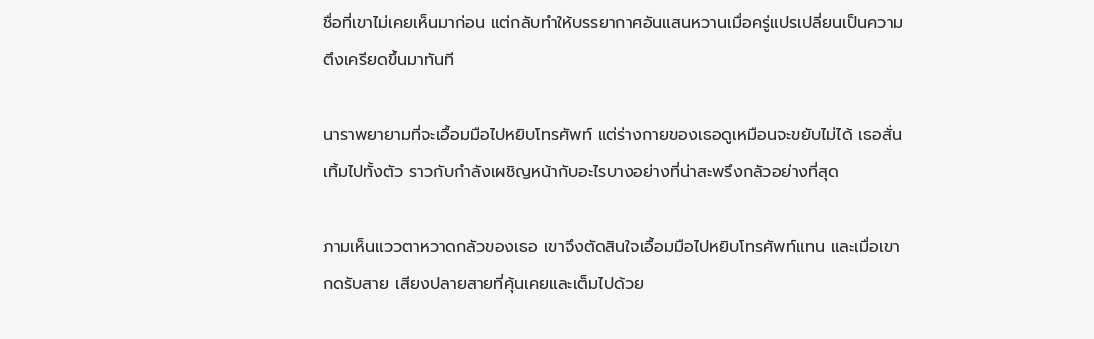ชื่อที่เขาไม่เคยเห็นมาก่อน แต่กลับทำให้บรรยากาศอันแสนหวานเมื่อครู่แปรเปลี่ยนเป็นความตึงเครียดขึ้นมาทันที

นาราพยายามที่จะเอื้อมมือไปหยิบโทรศัพท์ แต่ร่างกายของเธอดูเหมือนจะขยับไม่ได้ เธอสั่นเทิ้มไปทั้งตัว ราวกับกำลังเผชิญหน้ากับอะไรบางอย่างที่น่าสะพรึงกลัวอย่างที่สุด

ภามเห็นแววตาหวาดกลัวของเธอ เขาจึงตัดสินใจเอื้อมมือไปหยิบโทรศัพท์แทน และเมื่อเขากดรับสาย เสียงปลายสายที่คุ้นเคยและเต็มไปด้วย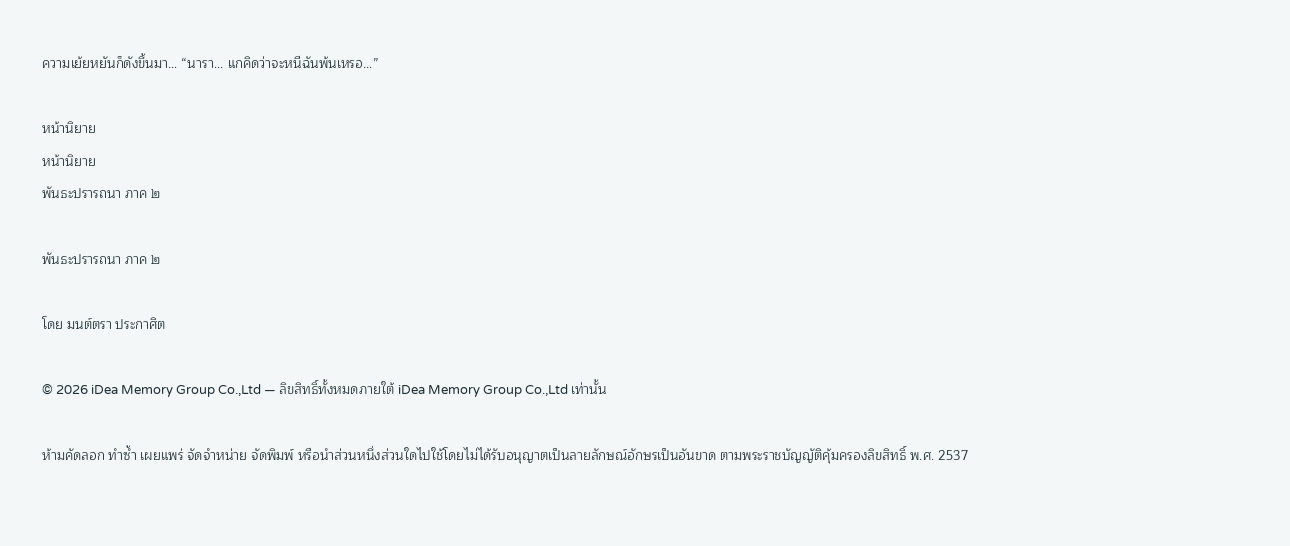ความเย้ยหยันก็ดังขึ้นมา… “นารา... แกคิดว่าจะหนีฉันพ้นเหรอ...”

หน้านิยาย
หน้านิยาย
พันธะปรารถนา ภาค ๒

พันธะปรารถนา ภาค ๒

โดย มนต์ตรา ประกาศิต

© 2026 iDea Memory Group Co.,Ltd — ลิขสิทธิ์ทั้งหมดภายใต้ iDea Memory Group Co.,Ltd เท่านั้น

ห้ามคัดลอก ทำซ้ำ เผยแพร่ จัดจำหน่าย จัดพิมพ์ หรือนำส่วนหนึ่งส่วนใดไปใช้โดยไม่ได้รับอนุญาตเป็นลายลักษณ์อักษรเป็นอันขาด ตามพระราชบัญญัติคุ้มครองลิขสิทธิ์ พ.ศ. 2537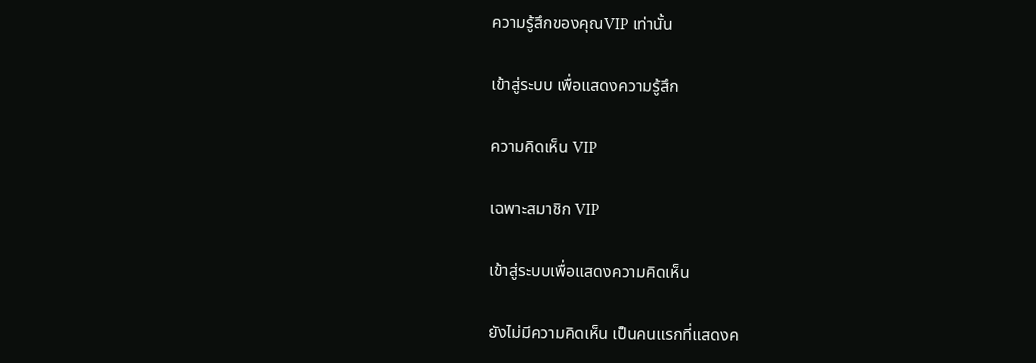ความรู้สึกของคุณVIP เท่านั้น

เข้าสู่ระบบ เพื่อแสดงความรู้สึก

ความคิดเห็น VIP

เฉพาะสมาชิก VIP

เข้าสู่ระบบเพื่อแสดงความคิดเห็น

ยังไม่มีความคิดเห็น เป็นคนแรกที่แสดงค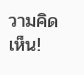วามคิดเห็น!